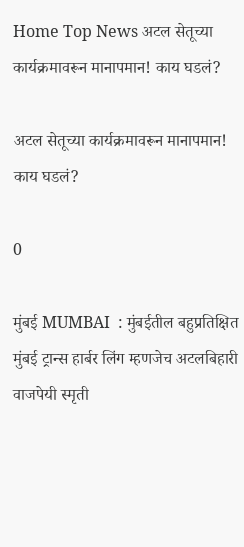Home Top News अटल सेतूच्या कार्यक्रमावरून मानापमान! काय घडलं?

अटल सेतूच्या कार्यक्रमावरून मानापमान! काय घडलं?

0

मुंबई MUMBAI  : मुंबईतील बहुप्रतिक्षित मुंबई ट्रान्स हार्बर लिंग म्हणजेच अटलबिहारी वाजपेयी स्मृती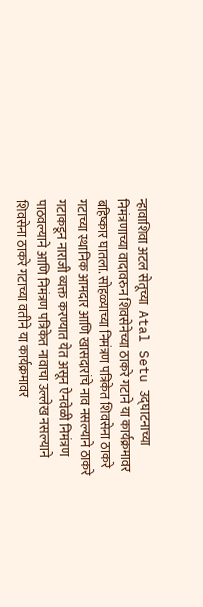न्हावाशिवा अटल सेतूच्या  Atal Setu उद्घाटनाच्या निमंत्रणाच्या वादावरुन शिवसेनेच्या ठाकरे गटाने या कार्यक्रमावर बहिष्कार घातला. सोहळ्याच्या निमंत्रण पत्रिकेत शिवसेना ठाकरे गटाच्या स्थानिक आमदार आणि खासदारांचे नाव नसल्याने ठाकरे गटाकडून नाराजी व्यक्त करण्यात येत असून ऐनवेळी निमंत्रण पाठवल्याने आणि निमंत्रण पत्रिकेत नावाचा उल्लेख नसल्याने शिवसेना ठाकरे गटाच्या वतीने या कार्यक्रमावर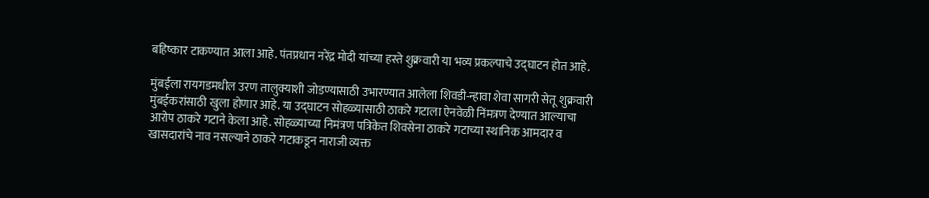बहिष्कार टाकण्यात आला आहे. पंतप्रधान नरेंद्र मोदी यांच्या हस्ते शुक्रवारी या भव्य प्रकल्पाचे उद्घाटन होत आहे.

मुंबईला रायगडमधील उरण तालुक्याशी जोडण्यासाठी उभारण्यात आलेला शिवडी-न्हावा शेवा सागरी सेतू शुक्रवारी मुंबईकरांसाठी खुला होणार आहे. या उद्घाटन सोहळ्यासाठी ठाकरे गटाला ऐनवेळी निंमत्रण देण्यात आल्याचा आरोप ठाकरे गटाने केला आहे. सोहळ्याच्या निमंत्रण पत्रिकेत शिवसेना ठाकरे गटाच्या स्थानिक आमदार व खासदारांचे नाव नसल्याने ठाकरे गटाकडून नाराजी व्यक्त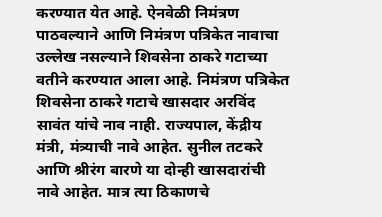करण्यात येत आहे. ऐनवेळी निमंत्रण पाठवल्याने आणि निमंत्रण पत्रिकेत नावाचा उल्लेख नसल्याने शिवसेना ठाकरे गटाच्या वतीने करण्यात आला आहे. निमंत्रण पत्रिकेत शिवसेना ठाकरे गटाचे खासदार अरविंद सावंत यांचे नाव नाही. राज्यपाल, केंद्रीय मंत्री, मंत्र्याची नावे आहेत. सुनील तटकरे आणि श्रीरंग बारणे या दोन्ही खासदारांची नावे आहेत. मात्र त्या ठिकाणचे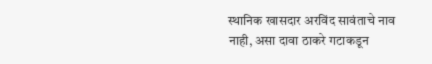स्थानिक खासदार अरविंद सावंताचे नाव नाही, असा दावा ठाकरे गटाकडून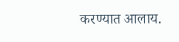करण्यात आलाय.